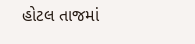હોટલ તાજમાં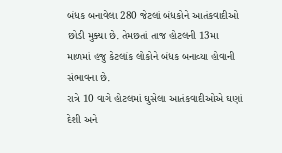બંધક બનાવેલા 280 જેટલાં બંધકોને આતંકવાદીઓ છોડી મુક્યા છે. તેમછતાં તાજ હોટલની 13મા માળમાં હજુ કેટલાંક લોકોને બંધક બનાવ્યા હોવાની સંભાવના છે.
રાત્રે 10 વાગે હોટલમાં ઘુસેલા આતંકવાદીઓએ ઘણાં દેશી અને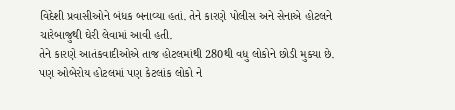વિદેશી પ્રવાસીઓને બંધક બનાવ્યા હતાં. તેને કારણે પોલીસ અને સેનાએ હોટલને ચારેબાજુથી ઘેરી લેવામાં આવી હતી.
તેને કારણે આતંકવાદીઓએ તાજ હોટલમાંથી 280થી વધુ લોકોને છોડી મુક્યા છે. પણ ઓબેરોય હોટલમાં પણ કેટલાંક લોકો ને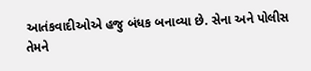આતંકવાદીઓએ હજુ બંધક બનાવ્યા છે. સેના અને પોલીસ તેમને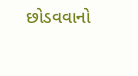છોડવવાનો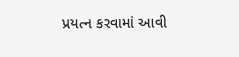પ્રયત્ન કરવામાં આવી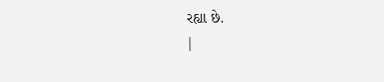રહ્યા છે.
|